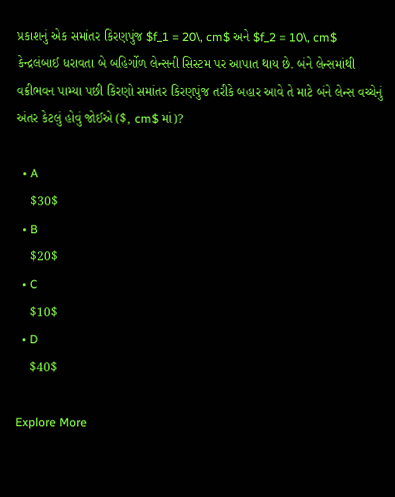પ્રકાશનું એક સમાંતર કિરણપુંજ $f_1 = 20\, cm$ અને $f_2 = 10\, cm$ કેન્દ્રલંબાઈ ધરાવતા બે બહિર્ગોળ લેન્સની સિસ્ટમ પર આપાત થાય છે. બંને લેન્સમાંથી વક્રીભવન પામ્યા પછી કિરણો સમાંતર કિરણપુંજ તરીકે બહાર આવે તે માટે બંને લેન્સ વચ્ચેનું અંતર કેટલું હોવું જોઈએ ($, cm$ માં)?

  • A
    $30$
  • B
    $20$
  • C
    $10$
  • D
    $40$

Explore More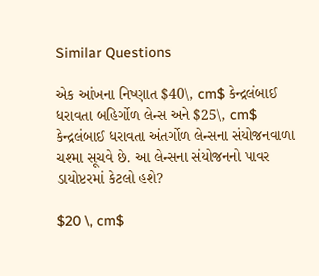Similar Questions

એક આંખના નિષ્ણાત $40\, cm$ કેન્દ્રલંબાઈ ધરાવતા બહિર્ગોળ લેન્સ અને $25\, cm$ કેન્દ્રલંબાઈ ધરાવતા અંતર્ગોળ લેન્સના સંયોજનવાળા ચશ્મા સૂચવે છે. આ લેન્સના સંયોજનનો પાવર ડાયોપ્ટરમાં કેટલો હશે?

$20 \, cm$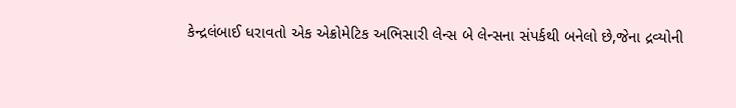કેન્દ્રલંબાઈ ધરાવતો એક એક્રોમેટિક અભિસારી લેન્સ બે લેન્સના સંપર્કથી બનેલો છે,જેના દ્રવ્યોની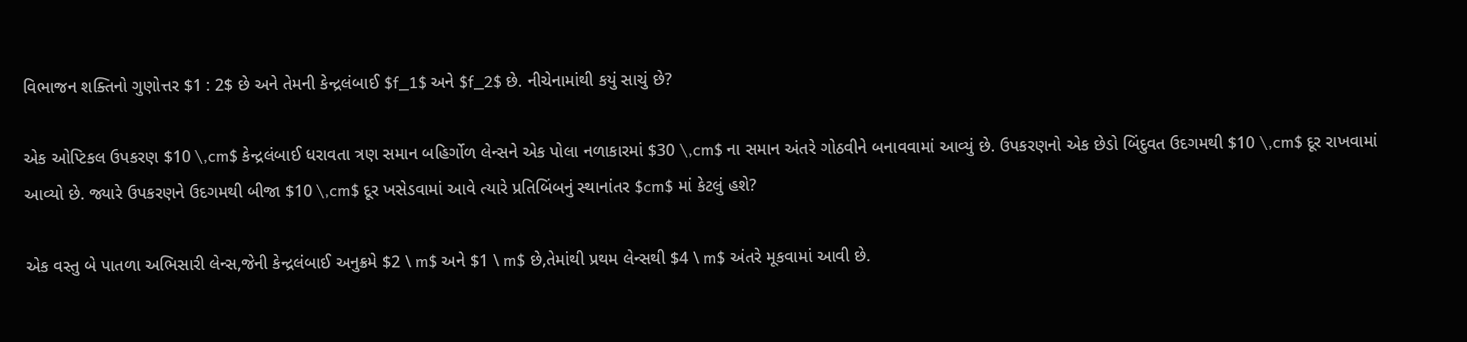વિભાજન શક્તિનો ગુણોત્તર $1 : 2$ છે અને તેમની કેન્દ્રલંબાઈ $f_1$ અને $f_2$ છે. નીચેનામાંથી કયું સાચું છે?

એક ઓપ્ટિકલ ઉપકરણ $10 \,cm$ કેન્દ્રલંબાઈ ધરાવતા ત્રણ સમાન બહિર્ગોળ લેન્સને એક પોલા નળાકારમાં $30 \,cm$ ના સમાન અંતરે ગોઠવીને બનાવવામાં આવ્યું છે. ઉપકરણનો એક છેડો બિંદુવત ઉદગમથી $10 \,cm$ દૂર રાખવામાં આવ્યો છે. જ્યારે ઉપકરણને ઉદગમથી બીજા $10 \,cm$ દૂર ખસેડવામાં આવે ત્યારે પ્રતિબિંબનું સ્થાનાંતર $cm$ માં કેટલું હશે?

એક વસ્તુ બે પાતળા અભિસારી લેન્સ,જેની કેન્દ્રલંબાઈ અનુક્રમે $2 \ m$ અને $1 \ m$ છે,તેમાંથી પ્રથમ લેન્સથી $4 \ m$ અંતરે મૂકવામાં આવી છે.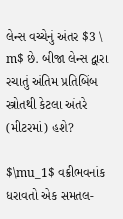લેન્સ વચ્ચેનું અંતર $3 \ m$ છે. બીજા લેન્સ દ્વારા રચાતું અંતિમ પ્રતિબિંબ સ્ત્રોતથી કેટલા અંતરે (મીટરમાં) હશે?

$\mu_1$ વક્રીભવનાંક ધરાવતો એક સમતલ-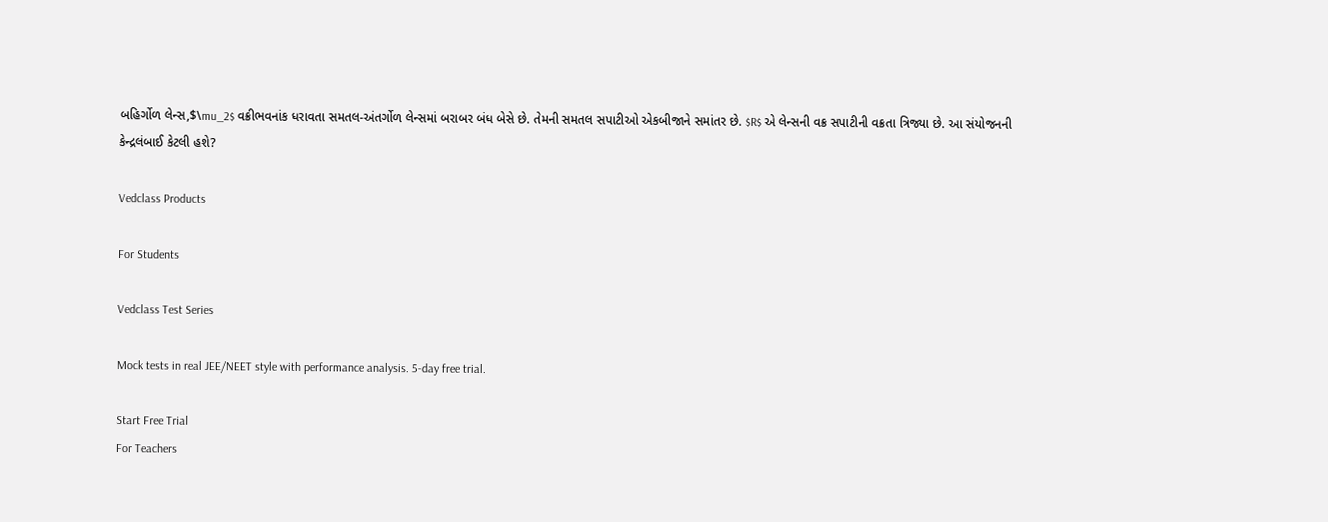બહિર્ગોળ લેન્સ,$\mu_2$ વક્રીભવનાંક ધરાવતા સમતલ-અંતર્ગોળ લેન્સમાં બરાબર બંધ બેસે છે. તેમની સમતલ સપાટીઓ એકબીજાને સમાંતર છે. $R$ એ લેન્સની વક્ર સપાટીની વક્રતા ત્રિજ્યા છે. આ સંયોજનની કેન્દ્રલંબાઈ કેટલી હશે?

Vedclass Products

For Students

Vedclass Test Series

Mock tests in real JEE/NEET style with performance analysis. 5-day free trial.

Start Free Trial
For Teachers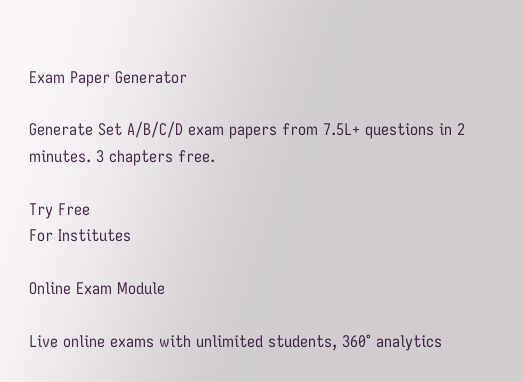Exam Paper Generator

Generate Set A/B/C/D exam papers from 7.5L+ questions in 2 minutes. 3 chapters free.

Try Free
For Institutes

Online Exam Module

Live online exams with unlimited students, 360° analytics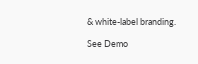& white-label branding.

See Demo